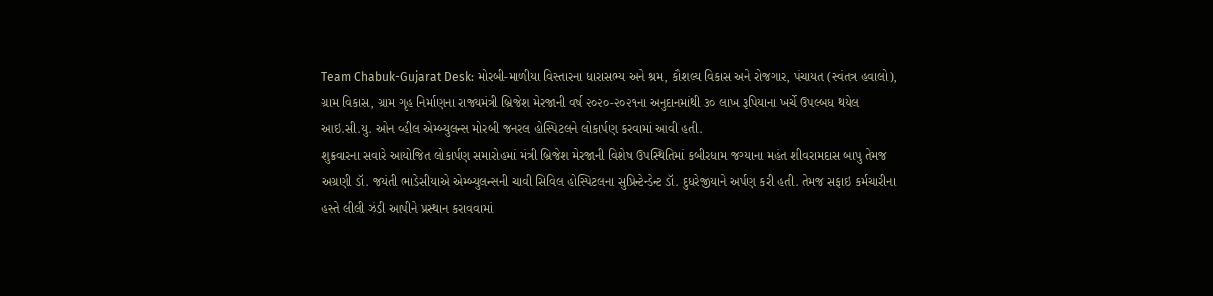Team Chabuk-Gujarat Desk: મોરબી-માળીયા વિસ્તારના ધારાસભ્ય અને શ્રમ, કૌશલ્ય વિકાસ અને રોજગાર, પંચાયત (સ્વંતત્ર હવાલો), ગ્રામ વિકાસ, ગ્રામ ગૃહ નિર્માણના રાજ્યમંત્રી બ્રિજેશ મેરજાની વર્ષ ૨૦૨૦-૨૦૨૧ના અનુદાનમાંથી ૩૦ લાખ રૂપિયાના ખર્ચે ઉપલ્બધ થયેલ આઇ.સી.યુ. ઓન વ્હીલ એમ્બ્યુલન્સ મોરબી જનરલ હોસ્પિટલને લોકાર્પણ કરવામાં આવી હતી.
શુક્રવારના સવારે આયોજિત લોકાર્પણ સમારોહમાં મંત્રી બ્રિજેશ મેરજાની વિશેષ ઉપસ્થિતિમાં કબીરધામ જગ્યાના મહંત શીવરામદાસ બાપુ તેમજ અગ્રણી ડૉ. જયંતી ભાડેસીયાએ એમ્બ્યુલન્સની ચાવી સિવિલ હોસ્પિટલના સુપ્રિન્ટેન્ડેન્ટ ડૉ. દુધરેજીયાને અર્પણ કરી હતી. તેમજ સફાઇ કર્મચારીના હસ્તે લીલી ઝંડી આપીને પ્રસ્થાન કરાવવામાં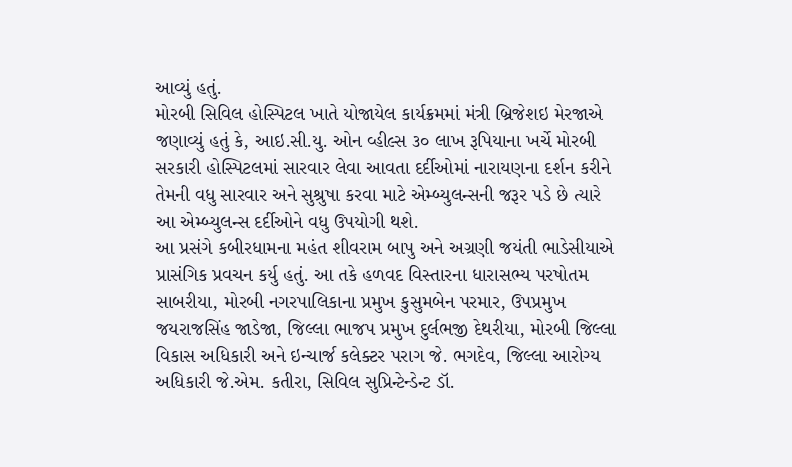આવ્યું હતું.
મોરબી સિવિલ હોસ્પિટલ ખાતે યોજાયેલ કાર્યક્રમમાં મંત્રી બ્રિજેશઇ મેરજાએ જણાવ્યું હતું કે, આઇ.સી.યુ. ઓન વ્હીલ્સ ૩૦ લાખ રૂપિયાના ખર્ચે મોરબી સરકારી હોસ્પિટલમાં સારવાર લેવા આવતા દર્દીઓમાં નારાયણના દર્શન કરીને તેમની વધુ સારવાર અને સુશ્રુષા કરવા માટે એમ્બ્યુલન્સની જરૂર પડે છે ત્યારે આ એમ્બ્યુલન્સ દર્દીઓને વધુ ઉપયોગી થશે.
આ પ્રસંગે કબીરધામના મહંત શીવરામ બાપુ અને અગ્રણી જયંતી ભાડેસીયાએ પ્રાસંગિક પ્રવચન કર્યુ હતું. આ તકે હળવદ વિસ્તારના ધારાસભ્ય પરષોતમ સાબરીયા, મોરબી નગરપાલિકાના પ્રમુખ કુસુમબેન પરમાર, ઉપપ્રમુખ જયરાજસિંહ જાડેજા, જિલ્લા ભાજપ પ્રમુખ દુર્લભજી દેથરીયા, મોરબી જિલ્લા વિકાસ અધિકારી અને ઇન્ચાર્જ કલેક્ટર પરાગ જે. ભગદેવ, જિલ્લા આરોગ્ય અધિકારી જે.એમ. કતીરા, સિવિલ સુપ્રિન્ટેન્ડેન્ટ ડૉ.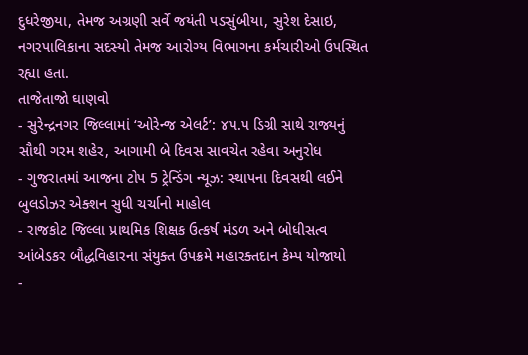દુધરેજીયા, તેમજ અગ્રણી સર્વે જયંતી પડસુંબીયા, સુરેશ દેસાઇ, નગરપાલિકાના સદસ્યો તેમજ આરોગ્ય વિભાગના કર્મચારીઓ ઉપસ્થિત રહ્યા હતા.
તાજેતાજો ઘાણવો
- સુરેન્દ્રનગર જિલ્લામાં ‘ઓરેન્જ એલર્ટ’: ૪૫.૫ ડિગ્રી સાથે રાજ્યનું સૌથી ગરમ શહેર, આગામી બે દિવસ સાવચેત રહેવા અનુરોધ
- ગુજરાતમાં આજના ટોપ 5 ટ્રેન્ડિંગ ન્યૂઝ: સ્થાપના દિવસથી લઈને બુલડોઝર એક્શન સુધી ચર્ચાનો માહોલ
- રાજકોટ જિલ્લા પ્રાથમિક શિક્ષક ઉત્કર્ષ મંડળ અને બોધીસત્વ આંબેડકર બૌદ્ધવિહારના સંયુક્ત ઉપક્રમે મહારક્તદાન કેમ્પ યોજાયો
-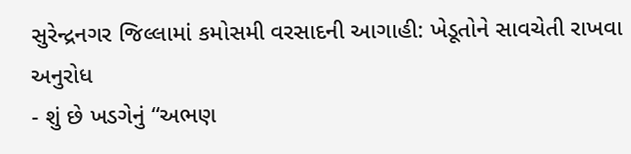સુરેન્દ્રનગર જિલ્લામાં કમોસમી વરસાદની આગાહી: ખેડૂતોને સાવચેતી રાખવા અનુરોધ
- શું છે ખડગેનું “અભણ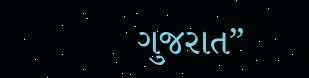ગુજરાત”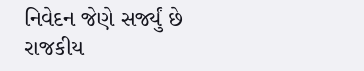નિવેદન જેણે સર્જ્યું છે રાજકીય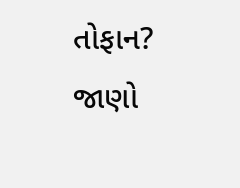તોફાન? જાણો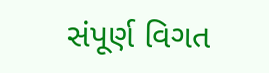સંપૂર્ણ વિગત